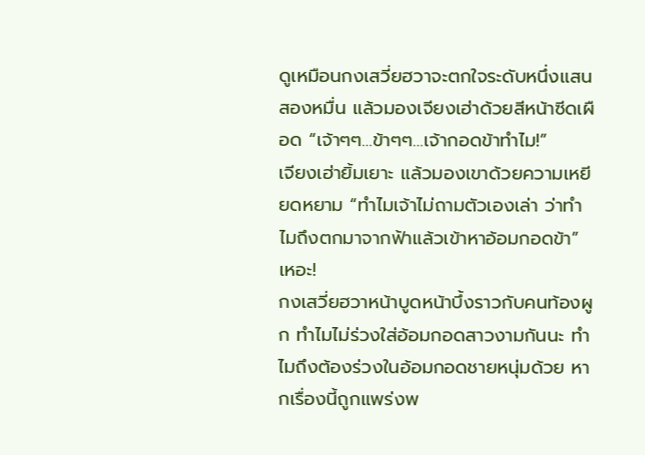ดูเหมือนกงเสวี่ยฮวาจะตกใจระดับหนึ่งแสนสองหมื่น แล้วมองเจียงเฮ่าด้วยสีหน้าซีดเผือด “เจ้าๆๆ…ข้าๆๆ…เจ้ากอดข้าทำไม!”
เจียงเฮ่ายิ้มเยาะ แล้วมองเขาด้วยความเหยียดหยาม “ทำไมเจ้าไม่ถามตัวเองเล่า ว่าทำไมถึงตกมาจากฟ้าแล้วเข้าหาอ้อมกอดข้า”
เหอะ!
กงเสวี่ยฮวาหน้าบูดหน้าบึ้งราวกับคนท้องผูก ทำไมไม่ร่วงใส่อ้อมกอดสาวงามกันนะ ทำไมถึงต้องร่วงในอ้อมกอดชายหนุ่มด้วย หากเรื่องนี้ถูกแพร่งพ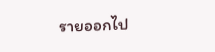รายออกไป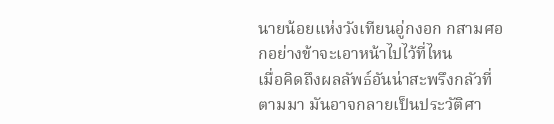นายน้อยแห่งวังเทียนอู่กงอก กสามศอกอย่างข้าจะเอาหน้าไปไว้ที่ไหน
เมื่อคิดถึงผลลัพธ์อันน่าสะพรึงกลัวที่ตามมา มันอาจกลายเป็นประวัติศา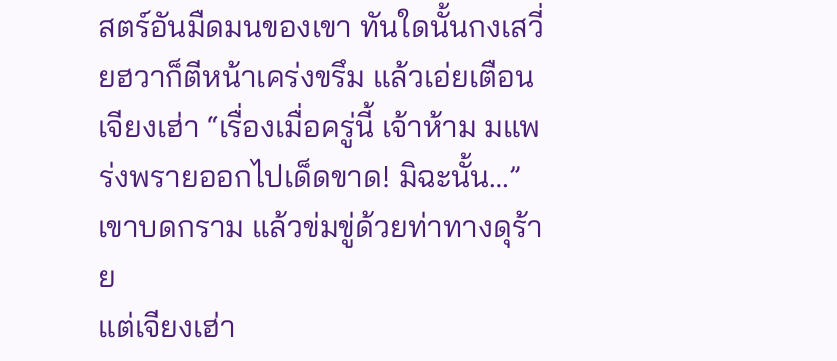สตร์อันมืดมนของเขา ทันใดนั้นกงเสวี่ยฮวาก็ตีหน้าเคร่งขรึม แล้วเอ่ยเตือนเจียงเฮ่า “เรื่องเมื่อครู่นี้ เจ้าห้าม มแพร่งพรายออกไปเด็ดขาด! มิฉะนั้น…” เขาบดกราม แล้วข่มขู่ด้วยท่าทางดุร้าย
แต่เจียงเฮ่า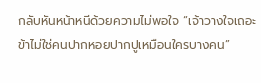กลับหันหน้าหนีด้วยความไม่พอใจ “เจ้าวางใจเถอะ ข้าไม่ใช่คนปากหอยปากปูเหมือนใครบางคน”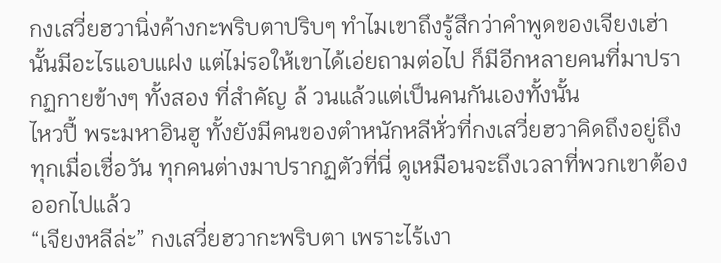กงเสวี่ยฮวานิ่งค้างกะพริบตาปริบๆ ทำไมเขาถึงรู้สึกว่าคำพูดของเจียงเฮ่านั้นมีอะไรแอบแฝง แต่ไม่รอให้เขาได้เอ่ยถามต่อไป ก็มีอีกหลายคนที่มาปรากฏกายข้างๆ ทั้งสอง ที่สำคัญ ล้ วนแล้วแต่เป็นคนกันเองทั้งนั้น
ไหวปี้ พระมหาอินฮู ทั้งยังมีคนของตำหนักหลีหั่วที่กงเสวี่ยฮวาคิดถึงอยู่ถึงทุกเมื่อเชื่อวัน ทุกคนต่างมาปรากฏตัวที่นี่ ดูเหมือนจะถึงเวลาที่พวกเขาต้องออกไปแล้ว
“เจียงหลีล่ะ” กงเสวี่ยฮวากะพริบตา เพราะไร้เงา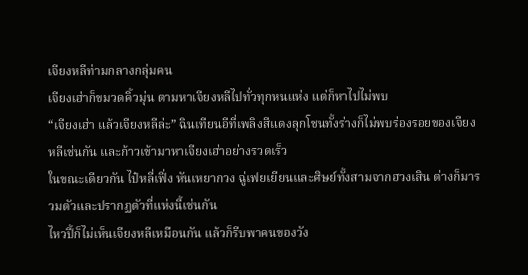เจียงหลีท่ามกลางกลุ่มคน
เจียงเฮ่าก็ขมวดคิ้วมุ่น ตามหาเจียงหลีไปทั่วทุกหนแห่ง แต่ก็หาไปไม่พบ
“เจียงเฮ่า แล้วเจียงหลีล่ะ” ฉินเทียนอีที่เพลิงสีแดงลุกโชนทั้งร่างก็ไม่พบร่องรอยของเจียงหลีเช่นกัน และก้าวเข้ามาหาเจียงเฮ่าอย่างรวดเร็ว
ในขณะเดียวกัน ไป๋หลี่เฟิ่ง หันเหยากวง ฉู่เฟยเยียนและศิษย์ทั้งสามจากฮวงเสิน ต่างก็มารวมตัวและปรากฏตัวที่แห่งนี้เช่นกัน
ไหวปี้ก็ไม่เห็นเจียงหลีเหมือนกัน แล้วก็รีบพาคนของวัง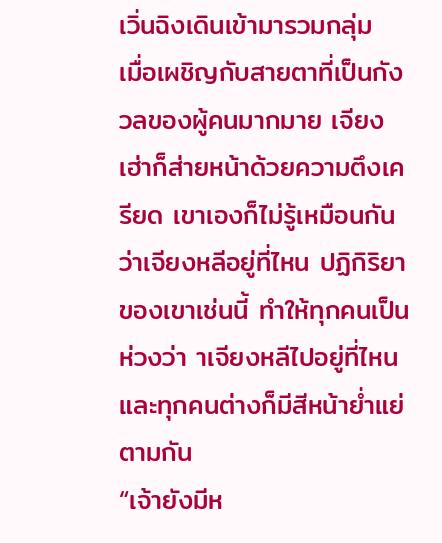เวิ่นฉิงเดินเข้ามารวมกลุ่ม
เมื่อเผชิญกับสายตาที่เป็นกังวลของผู้คนมากมาย เจียงเฮ่าก็ส่ายหน้าด้วยความตึงเครียด เขาเองก็ไม่รู้เหมือนกันว่าเจียงหลีอยู่ที่ไหน ปฏิกิริยาของเขาเช่นนี้ ทำให้ทุกคนเป็นห่วงว่า าเจียงหลีไปอยู่ที่ไหน และทุกคนต่างก็มีสีหน้าย่ำแย่ตามกัน
“เจ้ายังมีห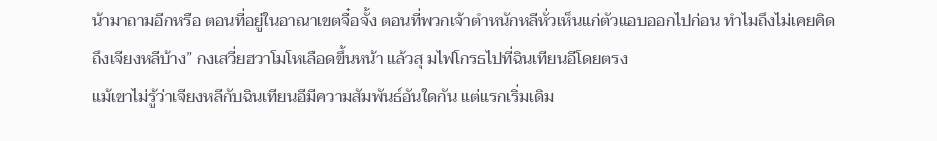น้ามาถามอีกหรือ ตอนที่อยู่ในอาณาเขตจื๋อจั้ง ตอนที่พวกเจ้าตำหนักหลีหั่วเห็นแก่ตัวแอบออกไปก่อน ทำไมถึงไม่เคยคิดถึงเจียงหลีบ้าง” กงเสวี่ยฮวาโมโหเลือดขึ้นหน้า แล้วสุ มไฟโกรธไปที่ฉินเทียนอีโดยตรง
แม้เขาไม่รู้ว่าเจียงหลีกับฉินเทียนอีมีความสัมพันธ์อันใดกัน แต่แรกเริ่มเดิม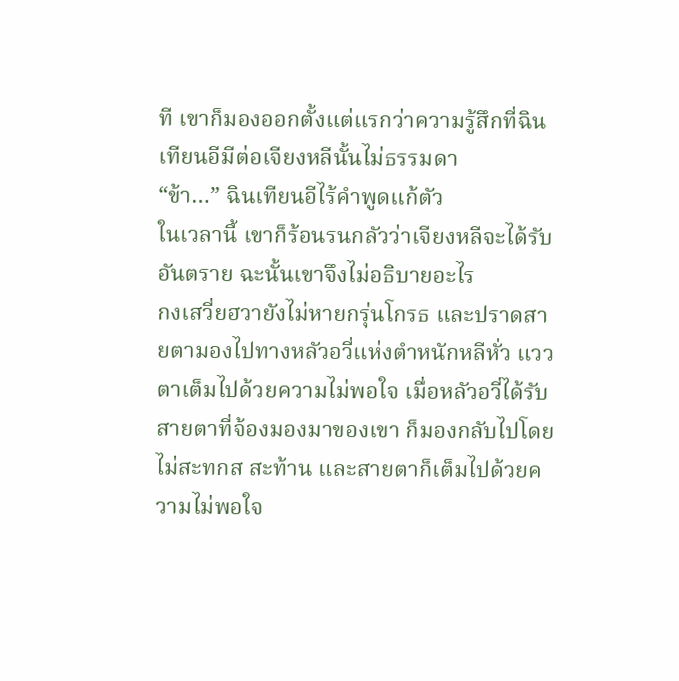ที เขาก็มองออกตั้งแต่แรกว่าความรู้สึกที่ฉินเทียนอีมีต่อเจียงหลีนั้นไม่ธรรมดา
“ข้า…” ฉินเทียนอีไร้คำพูดแก้ตัว
ในเวลานี้ เขาก็ร้อนรนกลัวว่าเจียงหลีจะได้รับอันตราย ฉะนั้นเขาจึงไม่อธิบายอะไร
กงเสวี่ยฮวายังไม่หายกรุ่นโกรธ และปราดสายตามองไปทางหลัวอวี่แห่งตำหนักหลีหั่ว แววตาเต็มไปด้วยความไม่พอใจ เมื่อหลัวอวี่ได้รับสายตาที่จ้องมองมาของเขา ก็มองกลับไปโดยไม่สะทกส สะท้าน และสายตาก็เต็มไปด้วยความไม่พอใจ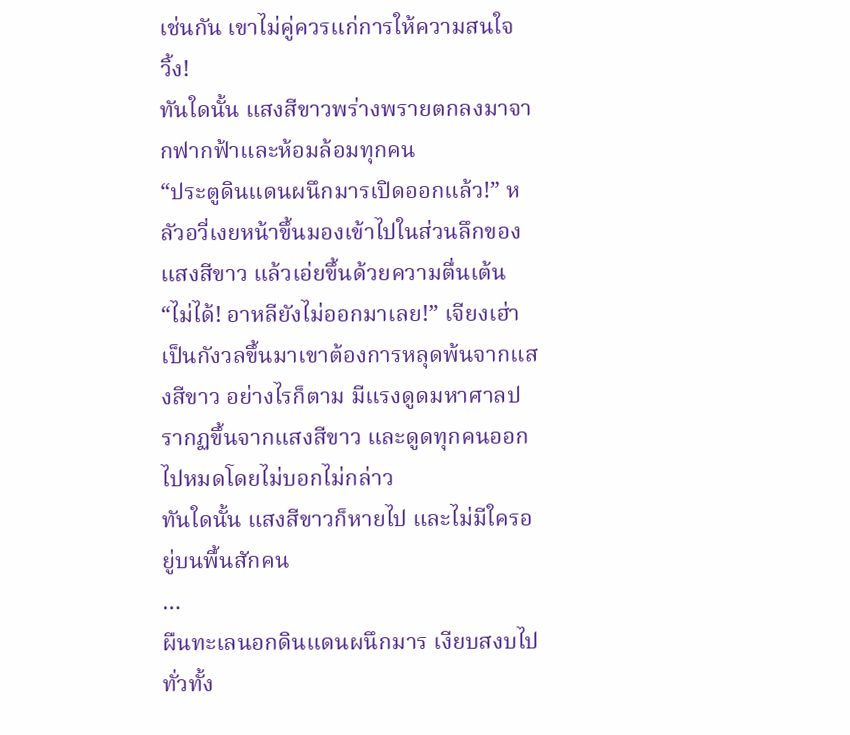เช่นกัน เขาไม่คู่ควรแก่การให้ความสนใจ
วิ้ง!
ทันใดนั้น แสงสีขาวพร่างพรายตกลงมาจากฟากฟ้าและห้อมล้อมทุกคน
“ประตูดินแดนผนึกมารเปิดออกแล้ว!” หลัวอวี่เงยหน้าขึ้นมองเข้าไปในส่วนลึกของแสงสีขาว แล้วเอ่ยขึ้นด้วยความตื่นเต้น
“ไม่ได้! อาหลียังไม่ออกมาเลย!” เจียงเฮ่าเป็นกังวลขึ้นมาเขาต้องการหลุดพ้นจากแสงสีขาว อย่างไรก็ตาม มีแรงดูดมหาศาลปรากฏขึ้นจากแสงสีขาว และดูดทุกคนออกไปหมดโดยไม่บอกไม่กล่าว
ทันใดนั้น แสงสีขาวก็หายไป และไม่มีใครอยู่บนพื้นสักคน
…
ผืนทะเลนอกดินแดนผนึกมาร เงียบสงบไปทั่วทั้ง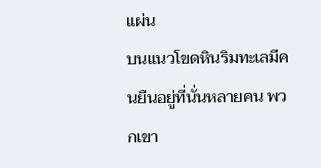แผ่น
บนแนวโขดหินริมทะเลมีคนยืนอยู่ที่นั่นหลายคน พวกเขา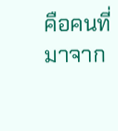คือคนที่มาจาก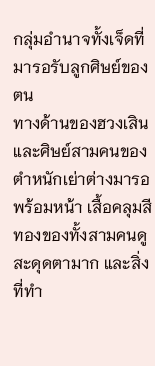กลุ่มอำนาจทั้งเจ็ดที่มารอรับลูกศิษย์ของตน
ทางด้านของฮวงเสินและศิษย์สามคนของตำหนักเย่าต่างมารอพร้อมหน้า เสื้อคลุมสีทองของทั้งสามคนดูสะดุดตามาก และสิ่งที่ทำ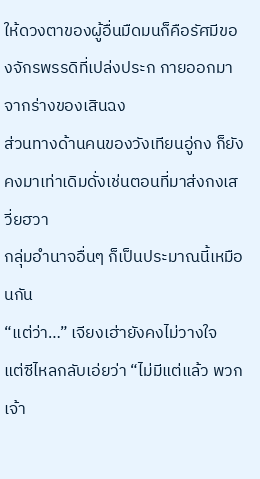ให้ดวงตาของผู้อื่นมืดมนก็คือรัศมีของจักรพรรดิที่เปล่งประก กายออกมาจากร่างของเสินฉง
ส่วนทางด้านคนของวังเทียนอู่กง ก็ยังคงมาเท่าเดิมดั่งเช่นตอนที่มาส่งกงเสวี่ยฮวา
กลุ่มอำนาจอื่นๆ ก็เป็นประมาณนี้เหมือนกัน
“แต่ว่า…” เจียงเฮ่ายังคงไม่วางใจ
แต่ซีไหลกลับเอ่ยว่า “ไม่มีแต่แล้ว พวกเจ้า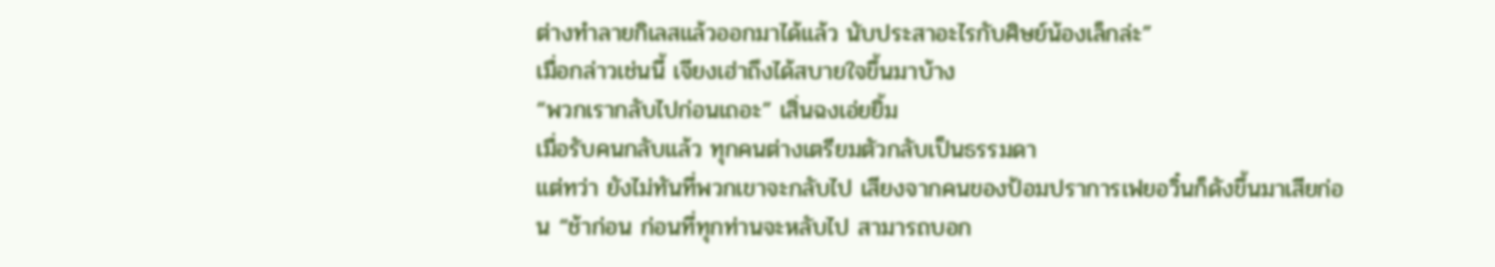ต่างทำลายกิเลสแล้วออกมาได้แล้ว นับประสาอะไรกับศิษย์น้องเล็กล่ะ”
เมื่อกล่าวเช่นนี้ เจียงเฮ่าถึงได้สบายใจขึ้นมาบ้าง
“พวกเรากลับไปก่อนเถอะ” เสิ่นฉงเอ่ยยิ้ม
เมื่อรับคนกลับแล้ว ทุกคนต่างเตรียมตัวกลับเป็นธรรมดา
แต่ทว่า ยังไม่ทันที่พวกเขาจะกลับไป เสียงจากคนของป้อมปราการเฟยอวิ๋นก็ดังขึ้นมาเสียก่อน “ช้าก่อน ก่อนที่ทุกท่านจะหลับไป สามารถบอก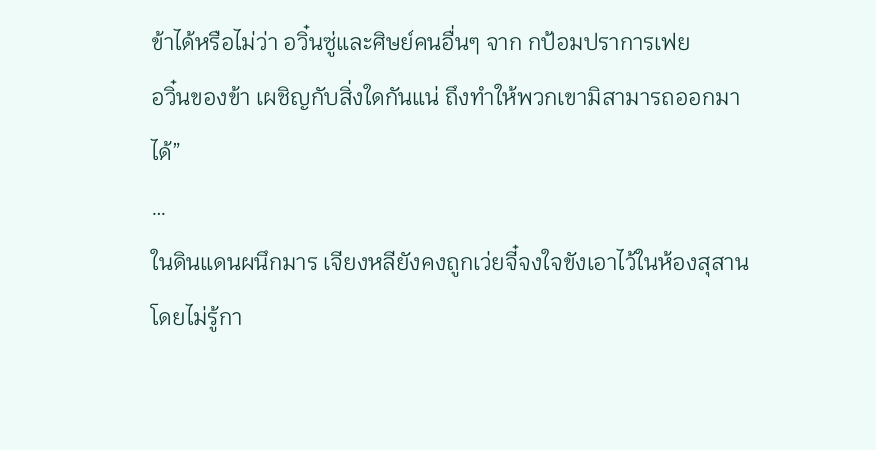ข้าได้หรือไม่ว่า อวิ๋นซู่และศิษย์คนอื่นๆ จาก กป้อมปราการเฟย
อวิ๋นของข้า เผชิญกับสิ่งใดกันแน่ ถึงทำให้พวกเขามิสามารถออกมาได้”
…
ในดินแดนผนึกมาร เจียงหลียังคงถูกเว่ยจี๋จงใจขังเอาไว้ในห้องสุสาน โดยไม่รู้กา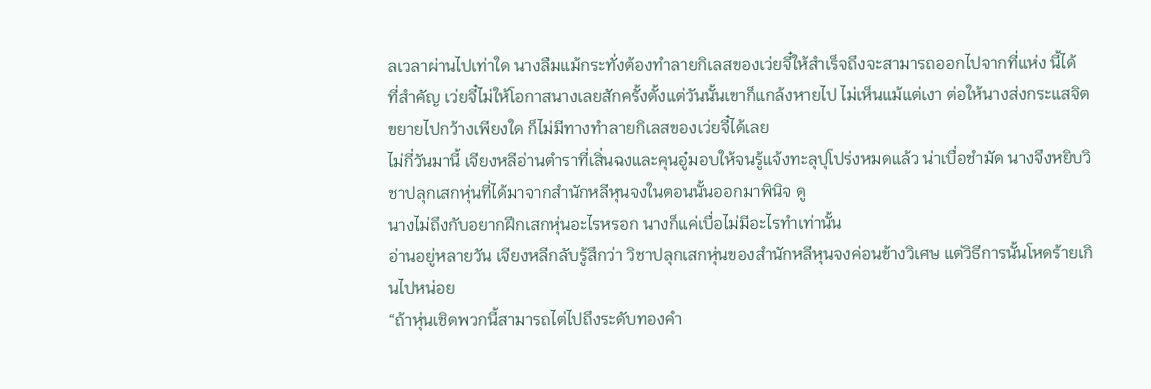ลเวลาผ่านไปเท่าใด นางลืมแม้กระทั่งต้องทำลายกิเลสของเว่ยจี๋ให้สำเร็จถึงจะสามารถออกไปจากที่แห่ง นี้ได้
ที่สำคัญ เว่ยจี๋ไม่ให้โอกาสนางเลยสักครั้งตั้งแต่วันนั้นเขาก็แกล้งหายไป ไม่เห็นแม้แต่เงา ต่อให้นางส่งกระแสจิตขยายไปกว้างเพียงใด ก็ไม่มีทางทำลายกิเลสของเว่ยจี๋ได้เลย
ไม่กี่วันมานี้ เจียงหลีอ่านตำราที่เสิ่นฉงและคุนอู๋มอบให้จนรู้แจ้งทะลุปุโปร่งหมดแล้ว น่าเบื่อชำมัด นางจึงหยิบวิชาปลุกเสกหุ่นที่ได้มาจากสำนักหลีหุนจงในตอนนั้นออกมาพินิจ ดู
นางไม่ถึงกับอยากฝึกเสกหุ่นอะไรหรอก นางก็แค่เบื่อไม่มีอะไรทำเท่านั้น
อ่านอยู่หลายวัน เจียงหลีกลับรู้สึกว่า วิชาปลุกเสกหุ่นของสำนักหลีหุนจงค่อนข้างวิเศษ แต่วิธีการนั้นโหดร้ายเกินไปหน่อย
“ถ้าหุ่นเชิดพวกนี้สามารถไต่ไปถึงระดับทองคำ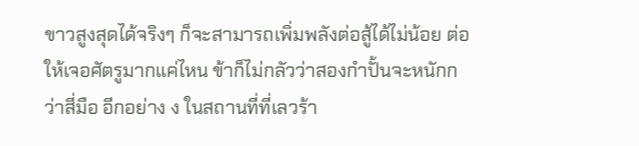ขาวสูงสุดได้จริงๆ ก็จะสามารถเพิ่มพลังต่อสู้ได้ไม่น้อย ต่อให้เจอศัตรูมากแค่ไหน ข้าก็ไม่กลัวว่าสองกำปั้นจะหนักกว่าสี่มือ อีกอย่าง ง ในสถานที่ที่เลวร้า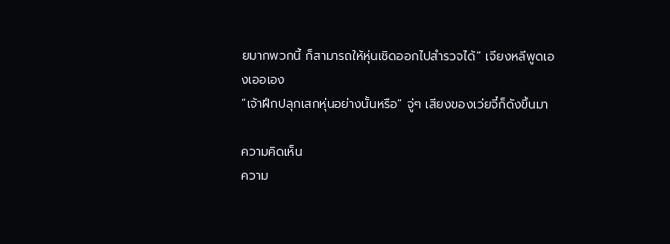ยมากพวกนี้ ก็สามารถให้หุ่นเชิดออกไปสำรวจได้” เจียงหลีพูดเองเออเอง
“เจ้าฝึกปลุกเสกหุ่นอย่างนั้นหรือ” จู่ๆ เสียงของเว่ยจี๋ก็ดังขึ้นมา

ความคิดเห็น
ความ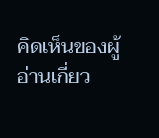คิดเห็นของผู้อ่านเกี่ยว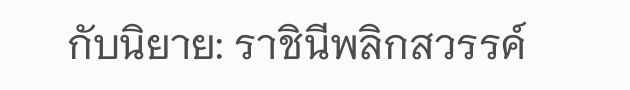กับนิยาย: ราชินีพลิกสวรรค์